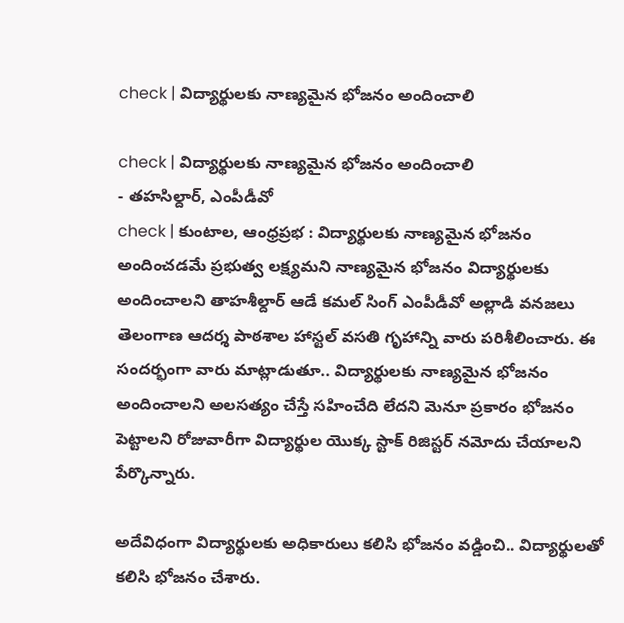check | విద్యార్థులకు నాణ్యమైన భోజనం అందించాలి

check | విద్యార్థులకు నాణ్యమైన భోజనం అందించాలి
- తహసిల్దార్, ఎంపీడీవో
check | కుంటాల, ఆంధ్రప్రభ : విద్యార్థులకు నాణ్యమైన భోజనం అందించడమే ప్రభుత్వ లక్ష్యమని నాణ్యమైన భోజనం విద్యార్థులకు అందించాలని తాహశీల్దార్ ఆడే కమల్ సింగ్ ఎంపీడీవో అల్లాడి వనజలు తెలంగాణ ఆదర్శ పాఠశాల హాస్టల్ వసతి గృహాన్ని వారు పరిశీలించారు. ఈ సందర్భంగా వారు మాట్లాడుతూ.. విద్యార్థులకు నాణ్యమైన భోజనం అందించాలని అలసత్యం చేస్తే సహించేది లేదని మెనూ ప్రకారం భోజనం పెట్టాలని రోజువారీగా విద్యార్థుల యొక్క స్టాక్ రిజిస్టర్ నమోదు చేయాలని పేర్కొన్నారు.

అదేవిధంగా విద్యార్థులకు అధికారులు కలిసి భోజనం వడ్డించి.. విద్యార్థులతో కలిసి భోజనం చేశారు.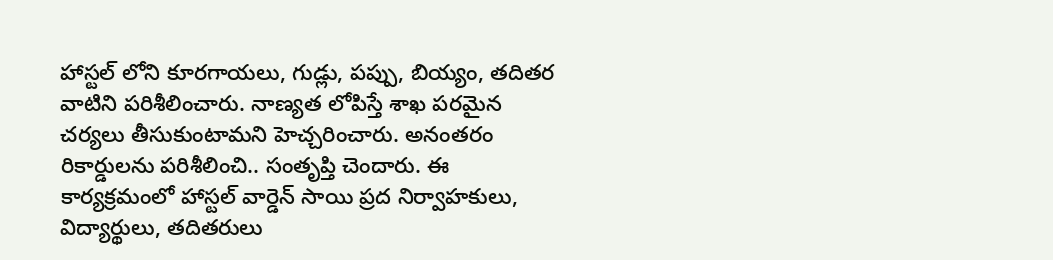హాస్టల్ లోని కూరగాయలు, గుడ్లు, పప్పు, బియ్యం, తదితర వాటిని పరిశీలించారు. నాణ్యత లోపిస్తే శాఖ పరమైన చర్యలు తీసుకుంటామని హెచ్చరించారు. అనంతరం రికార్డులను పరిశీలించి.. సంతృప్తి చెందారు. ఈ కార్యక్రమంలో హాస్టల్ వార్డెన్ సాయి ప్రద నిర్వాహకులు, విద్యార్థులు, తదితరులు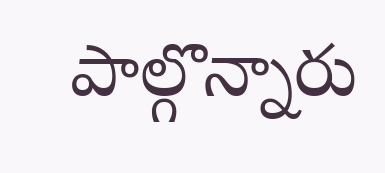పాల్గొన్నారు